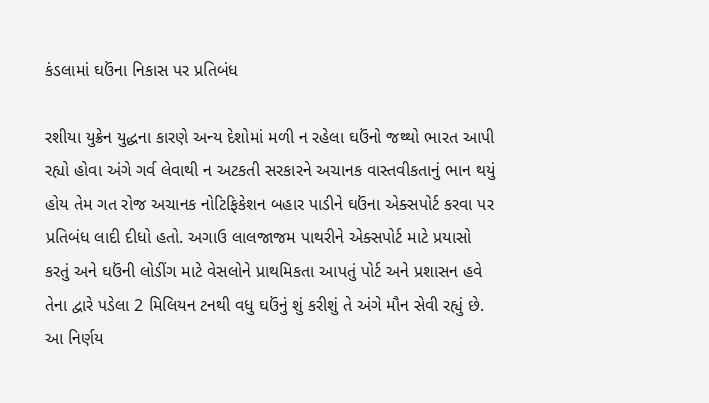કંડલામાં ઘઉંના નિકાસ પર પ્રતિબંધ

રશીયા યુક્રેન યુદ્ધના કારણે અન્ય દેશોમાં મળી ન રહેલા ઘઉંનો જથ્થો ભારત આપી રહ્યો હોવા અંગે ગર્વ લેવાથી ન અટકતી સરકારને અચાનક વાસ્તવીકતાનું ભાન થયું હોય તેમ ગત રોજ અચાનક નોટિફિકેશન બહાર પાડીને ઘઉંના એક્સપોર્ટ કરવા પર પ્રતિબંધ લાદી દીધો હતો. અગાઉ લાલજાજમ પાથરીને એક્સપોર્ટ માટે પ્રયાસો કરતું અને ઘઉંની લોડીંગ માટે વેસલોને પ્રાથમિકતા આપતું પોર્ટ અને પ્રશાસન હવે તેના દ્વારે પડેલા 2 મિલિયન ટનથી વધુ ઘઉંનું શું કરીશું તે અંગે મૌન સેવી રહ્યું છે. આ નિર્ણય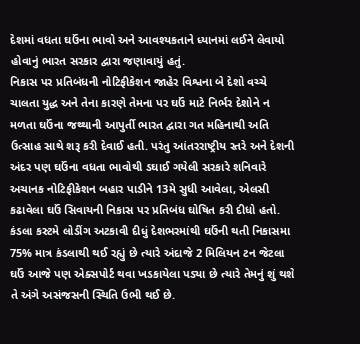દેશમાં વધતા ઘઉંના ભાવો અને આવશ્યકતાને ધ્યાનમાં લઈને લેવાયો હોવાનું ભારત સરકાર દ્વારા જણાવાયું હતું.
નિકાસ પર પ્રતિબંધની નોટિફીકેશન જાહેર વિશ્વના બે દેશો વચ્ચે ચાલતા યુદ્ધ અને તેના કારણે તેમના પર ઘઉં માટે નિર્ભર દેશોને ન મળતા ઘઉંના જથ્થાની આપુર્તી ભારત દ્વારા ગત મહિનાથી અતિ ઉત્સાહ સાથે શરૂ કરી દેવાઈ હતી. પરંતુ આંતરરાષ્ટ્રીય સ્તરે અને દેશની અંદર પણ ઘઉંના વધતા ભાવોથી ડઘાઈ ગયેલી સરકારે શનિવારે અચાનક નોટિફીકેશન બહાર પાડીને 13મે સુધી આવેલા, એલસી કઢાવેલા ઘઉં સિવાયની નિકાસ પર પ્રતિબંધ ઘોષિત કરી દીધો હતો. કંડલા કસ્ટમે લોડીંગ અટકાવી દીધું દેશભરમાંથી ઘઉંની થતી નિકાસમા 75% માત્ર કંડલાથી થઈ રહ્યું છે ત્યારે અંદાજે 2 મિલિયન ટન જેટલા ઘઉં આજે પણ એક્સપોર્ટ થવા ખડકાયેલા પડ્યા છે ત્યારે તેમનું શું થશે તે અંગે અસંજસની સ્થિતિ ઉભી થઈ છે.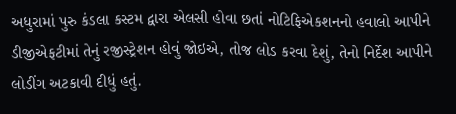અધુરામાં પુરુ કંડલા કસ્ટમ દ્વારા એલસી હોવા છતાં નોટિફિએકશનનો હવાલો આપીને ડીજીએફટીમાં તેનું રજીસ્ટ્રેશન હોવું જોઇએ, તોજ લોડ કરવા દેશું, તેનો નિર્દેશ આપીને લોડીંગ અટકાવી દીધું હતું.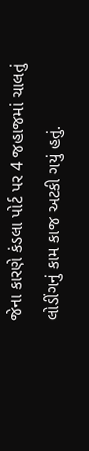જેના કારણે કંડલા પોર્ટ પર 4 જહાજમાં ચાલતું લોડીંગનું કામ કાજ અટકી ગયું હતું.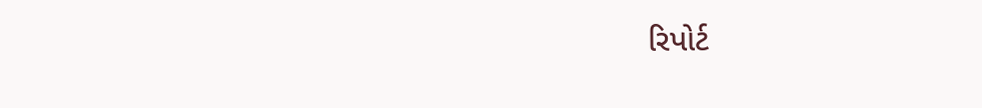રિપોર્ટ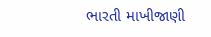ભારતી માખીજાણી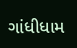ગાંધીધામ